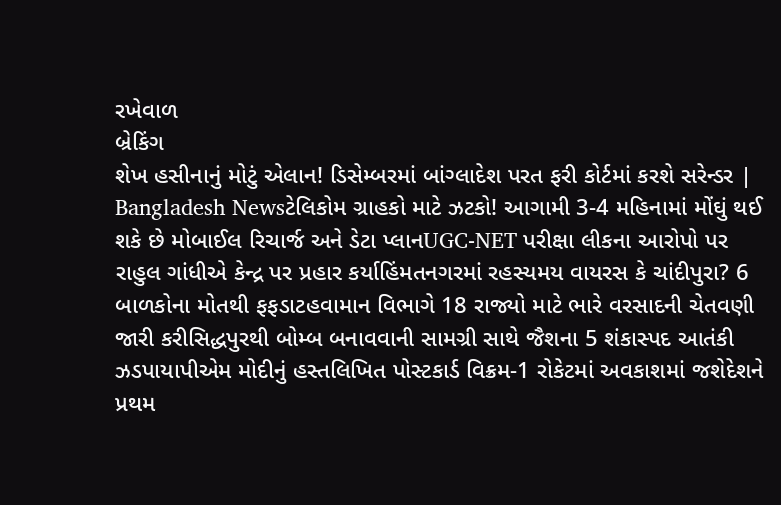રખેવાળ
બ્રેકિંગ
શેખ હસીનાનું મોટું એલાન! ડિસેમ્બરમાં બાંગ્લાદેશ પરત ફરી કોર્ટમાં કરશે સરેન્ડર | Bangladesh Newsટેલિકોમ ગ્રાહકો માટે ઝટકો! આગામી 3-4 મહિનામાં મોંઘું થઈ શકે છે મોબાઈલ રિચાર્જ અને ડેટા પ્લાનUGC-NET પરીક્ષા લીકના આરોપો પર રાહુલ ગાંધીએ કેન્દ્ર પર પ્રહાર કર્યાહિંમતનગરમાં રહસ્યમય વાયરસ કે ચાંદીપુરા? 6 બાળકોના મોતથી ફફડાટહવામાન વિભાગે 18 રાજ્યો માટે ભારે વરસાદની ચેતવણી જારી કરીસિદ્ધપુરથી બોમ્બ બનાવવાની સામગ્રી સાથે જૈશના 5 શંકાસ્પદ આતંકી ઝડપાયાપીએમ મોદીનું હસ્તલિખિત પોસ્ટકાર્ડ વિક્રમ-1 રોકેટમાં અવકાશમાં જશેદેશને પ્રથમ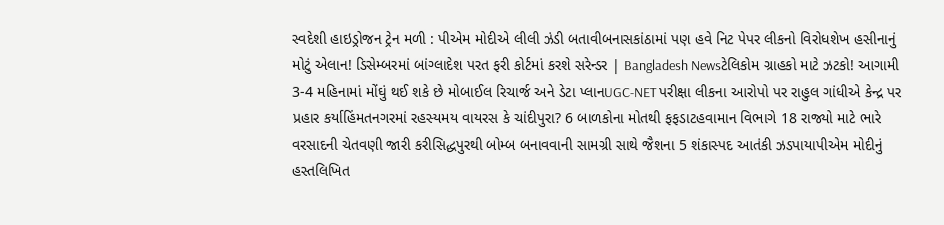સ્વદેશી હાઇડ્રોજન ટ્રેન મળી : પીએમ મોદીએ લીલી ઝંડી બતાવીબનાસકાંઠામાં પણ હવે નિટ પેપર લીકનો વિરોધશેખ હસીનાનું મોટું એલાન! ડિસેમ્બરમાં બાંગ્લાદેશ પરત ફરી કોર્ટમાં કરશે સરેન્ડર | Bangladesh Newsટેલિકોમ ગ્રાહકો માટે ઝટકો! આગામી 3-4 મહિનામાં મોંઘું થઈ શકે છે મોબાઈલ રિચાર્જ અને ડેટા પ્લાનUGC-NET પરીક્ષા લીકના આરોપો પર રાહુલ ગાંધીએ કેન્દ્ર પર પ્રહાર કર્યાહિંમતનગરમાં રહસ્યમય વાયરસ કે ચાંદીપુરા? 6 બાળકોના મોતથી ફફડાટહવામાન વિભાગે 18 રાજ્યો માટે ભારે વરસાદની ચેતવણી જારી કરીસિદ્ધપુરથી બોમ્બ બનાવવાની સામગ્રી સાથે જૈશના 5 શંકાસ્પદ આતંકી ઝડપાયાપીએમ મોદીનું હસ્તલિખિત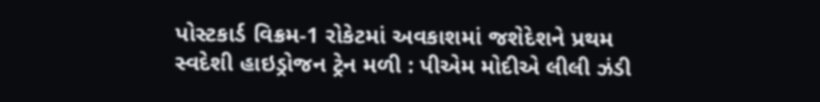પોસ્ટકાર્ડ વિક્રમ-1 રોકેટમાં અવકાશમાં જશેદેશને પ્રથમ સ્વદેશી હાઇડ્રોજન ટ્રેન મળી : પીએમ મોદીએ લીલી ઝંડી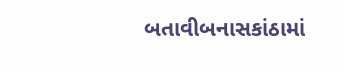બતાવીબનાસકાંઠામાં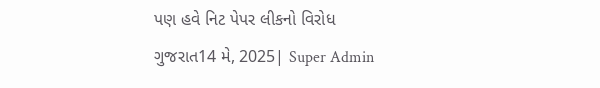પણ હવે નિટ પેપર લીકનો વિરોધ
ગુજરાત14 મે, 2025| Super Admin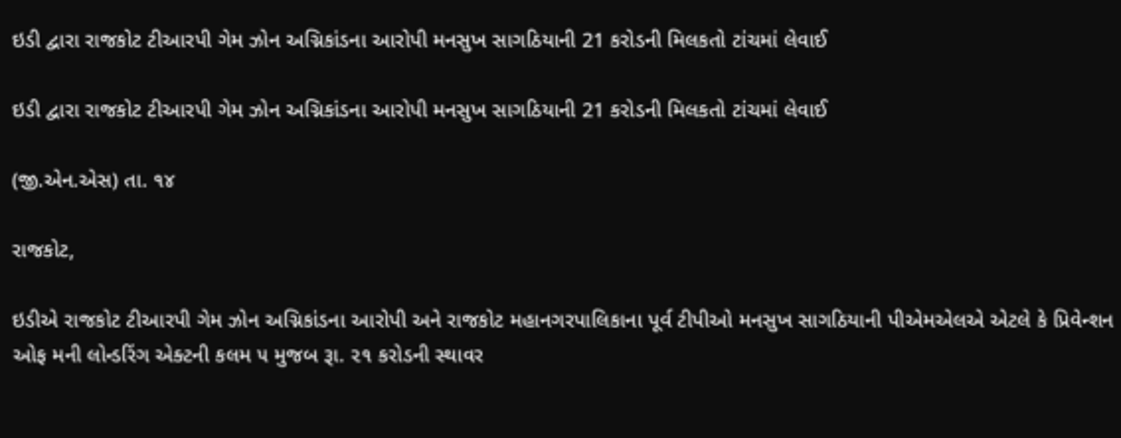ઇડી દ્વારા રાજકોટ ટીઆરપી ગેમ ઝોન અગ્નિકાંડના આરોપી મનસુખ સાગઠિયાની 21 કરોડની મિલકતો ટાંચમાં લેવાઈ

ઇડી દ્વારા રાજકોટ ટીઆરપી ગેમ ઝોન અગ્નિકાંડના આરોપી મનસુખ સાગઠિયાની 21 કરોડની મિલકતો ટાંચમાં લેવાઈ

(જી.એન.એસ) તા. ૧૪

રાજકોટ,

ઇડીએ રાજકોટ ટીઆરપી ગેમ ઝોન અગ્નિકાંડના આરોપી અને રાજકોટ મહાનગરપાલિકાના પૂર્વ ટીપીઓ મનસુખ સાગઠિયાની પીએમએલએ એટલે કે પ્રિવેન્શન ઓફ મની લોન્ડરિંગ એક્ટની કલમ ૫ મુજબ રૂા. ૨૧ કરોડની સ્થાવર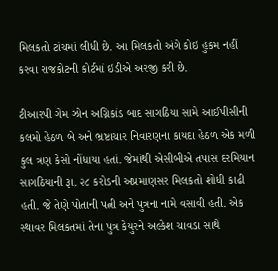મિલકતો ટાંચમાં લીધી છે. આ મિલકતો અંગે કોઇ હુકમ નહીં કરવા રાજકોટની કોર્ટમાં ઇડીએ અરજી કરી છે.

ટીઆરપી ગેમ ઝોન અગ્નિકાંડ બાદ સાગઠિયા સામે આઈપીસીની કલમો હેઠળ બે અને ભ્રષ્ટાચાર નિવારણના કાયદા હેઠળ એક મળી કુલ ત્રણ કેસો નોંધાયા હતાં. જેમાંથી એસીબીએ તપાસ દરમિયાન સાગઠિયાની રૂા. ૨૮ કરોડની અપ્રમાણસર મિલકતો શોધી કાઢી હતી. જે તેણે પોતાની પત્ની અને પુત્રના નામે વસાવી હતી. એક સ્થાવર મિલકતમાં તેના પુત્ર કેયુરને અલ્કેશ ચાવડા સાથે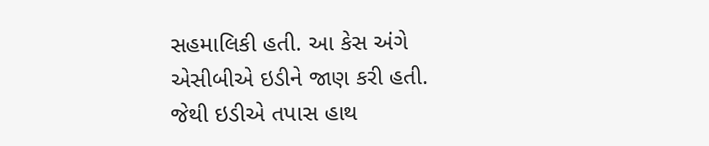સહમાલિકી હતી. આ કેસ અંગે એસીબીએ ઇડીને જાણ કરી હતી. જેથી ઇડીએ તપાસ હાથ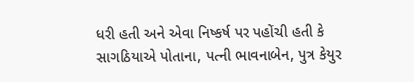ધરી હતી અને એવા નિષ્કર્ષ પર પહોંચી હતી કે સાગઠિયાએ પોતાના, પત્ની ભાવનાબેન, પુત્ર કેયુર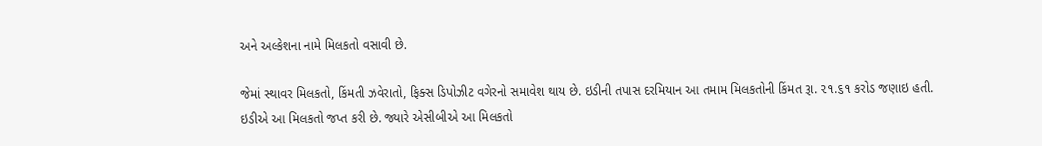અને અલ્કેશના નામે મિલકતો વસાવી છે.

જેમાં સ્થાવર મિલકતો, કિંમતી ઝવેરાતો, ફિક્સ ડિપોઝીટ વગેરનો સમાવેશ થાય છે. ઇડીની તપાસ દરમિયાન આ તમામ મિલકતોની કિંમત રૂા. ૨૧.૬૧ કરોડ જણાઇ હતી. ઇડીએ આ મિલકતો જપ્ત કરી છે. જ્યારે એસીબીએ આ મિલકતો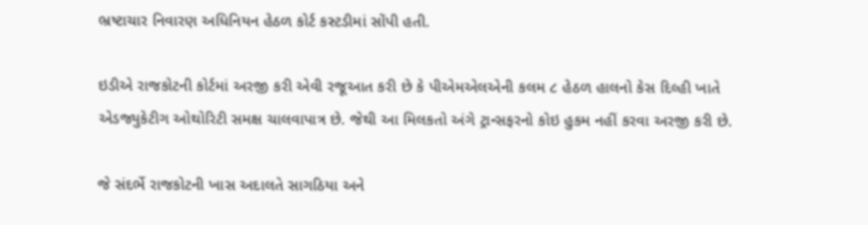ભ્રષ્ટાચાર નિવારણ અધિનિયન હેઠળ કોર્ટ કસ્ટડીમાં સોંપી હતી.

ઇડીએ રાજકોટની કોર્ટમાં અરજી કરી એવી રજૂઆત કરી છે કે પીએમએલએની કલમ ૮ હેઠળ હાલનો કેસ દિલ્હી ખાતે એડજ્યુકેટીગ ઓથોરિટી સમક્ષ ચાલવાપાત્ર છે. જેથી આ મિલકતો અંગે ટ્રાન્સફરનો કોઇ હુકમ નહીં કરવા અરજી કરી છે.

જે સંદર્ભે રાજકોટની ખાસ અદાલતે સાગઠિયા અને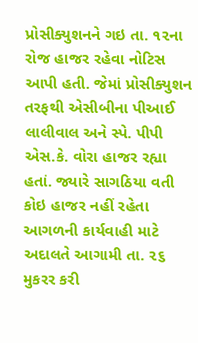પ્રોસીક્યુશનને ગઇ તા. ૧૨ના  રોજ હાજર રહેવા નોટિસ આપી હતી. જેમાં પ્રોસીક્યુશન તરફથી એસીબીના પીઆઈ લાલીવાલ અને સ્પે. પીપી એસ.કે. વોરા હાજર રહ્યા હતાં. જ્યારે સાગઠિયા વતી કોઇ હાજર નહીં રહેતા આગળની કાર્યવાહી માટે અદાલતે આગામી તા. ૨૬ મુકરર કરી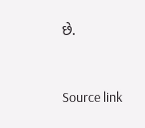છે.



Source link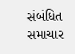સંબંધિત સમાચાર